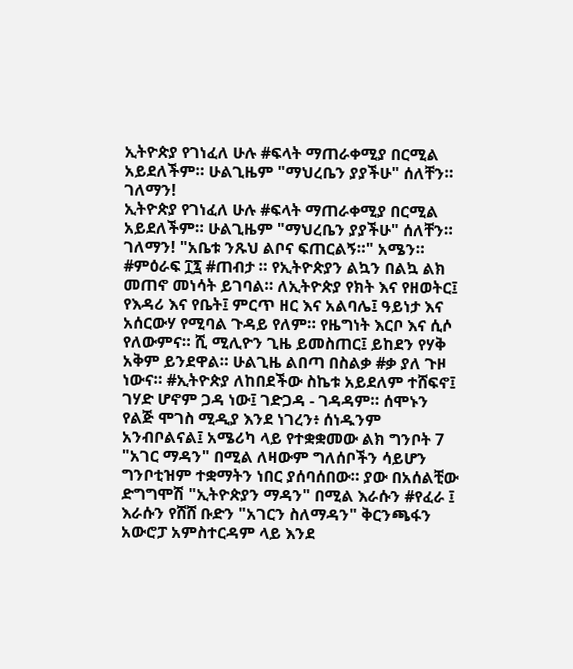ኢትዮጵያ የገነፈለ ሁሉ #ፍላት ማጠራቀሚያ በርሚል አይደለችም። ሁልጊዜም "ማህረቤን ያያችሁ" ሰለቸን። ገለማን!
ኢትዮጵያ የገነፈለ ሁሉ #ፍላት ማጠራቀሚያ በርሚል አይደለችም። ሁልጊዜም "ማህረቤን ያያችሁ" ሰለቸን። ገለማን! "አቤቱ ንጹህ ልቦና ፍጠርልኝ።" አሜን። #ምዕራፍ ፲፯ #ጠብታ ። የኢትዮጵያን ልኳን በልኳ ልክ መጠኖ መነሳት ይገባል። ለኢትዮጵያ የክት እና የዘወትር፤ የእዳሪ እና የቤት፤ ምርጥ ዘር እና አልባሌ፤ ዓይነታ እና አሰርውሃ የሚባል ጉዳይ የለም። የዜግነት እርቦ እና ሲሶ የለውምና። ሺ ሚሊዮን ጊዜ ይመስጠር፤ ይከደን የሃቅ አቅም ይንደዋል። ሁልጊዜ ልበጣ በስልቃ #ቃ ያለ ጉዞ ነውና። #ኢትዮጵያ ለከበደችው ስኬቱ አይደለም ተሸፍኖ፤ ገሃድ ሆኖም ጋዳ ነው፤ ገድጋዳ - ገዳዳም። ሰሞኑን የልጅ ሞገስ ሚዲያ እንደ ነገረን፥ ሰነዱንም አንብቦልናል፤ አሜሪካ ላይ የተቋቋመው ልክ ግንቦት 7 "አገር ማዳን" በሚል ለዛውም ግለሰቦችን ሳይሆን ግንቦቲዝም ተቋማትን ነበር ያሰባሰበው። ያው በአሰልቺው ድግግሞሽ "ኢትዮጵያን ማዳን" በሚል እራሱን #የፈራ ፤ እራሱን የሸሸ ቡድን "አገርን ስለማዳን" ቅርንጫፋን አውሮፓ አምስተርዳም ላይ እንደ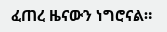ፈጠረ ዜናውን ነግሮናል።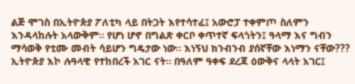ልጅ ሞገስ በኢትዮጵያ ፖለቲካ ላይ በትጋት እየተሳተፈ፤ አውሮፓ ተቀምጦ ስለምን እንዳላከሉት አላውቅም። የሆነ ሆኖ በግልጽ ቀርቦ ቀጥተኛ ፍላጎትን፤ ዓላማ እና ግብን ማሳወቅ የቲሙ መብት ሳይሆን ግዴታው ነው። እነኝህ ክንብንብ ያሰኛቸው እነማን ናቸው??? ኢትዮጵያ እኮ ሉዓላዊ የተከበረች አገር ናት። በዓለም ዓቀፍ ደረጃ ዕውቅና ላላት አገር፤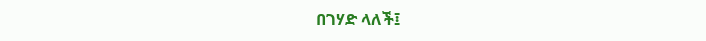በገሃድ ላለች፤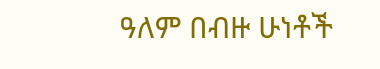ዓለም በብዙ ሁነቶች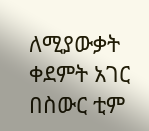ለሚያውቃት ቀደምት አገር በስውር ቲም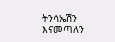ትንሳኤሽን እናመጣለን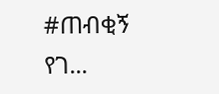#ጠብቂኝ የገ...